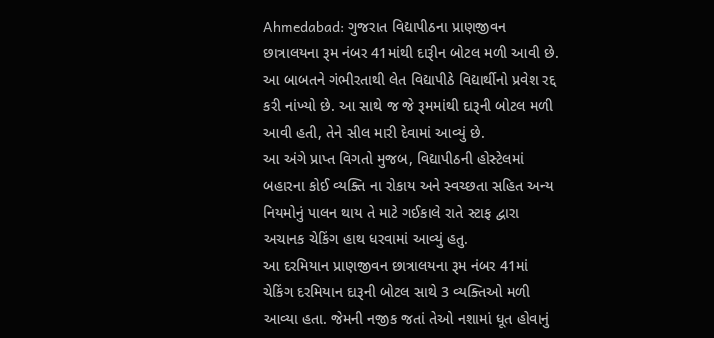Ahmedabad: ગુજરાત વિદ્યાપીઠના પ્રાણજીવન છાત્રાલયના રૂમ નંબર 41માંથી દારૂીન બોટલ મળી આવી છે. આ બાબતને ગંભીરતાથી લેત વિદ્યાપીઠે વિદ્યાર્થીનો પ્રવેશ રદ્દ કરી નાંખ્યો છે. આ સાથે જ જે રૂમમાંથી દારૂની બોટલ મળી આવી હતી, તેને સીલ મારી દેવામાં આવ્યું છે.
આ અંગે પ્રાપ્ત વિગતો મુજબ, વિદ્યાપીઠની હોસ્ટેલમાં બહારના કોઈ વ્યક્તિ ના રોકાય અને સ્વચ્છતા સહિત અન્ય નિયમોનું પાલન થાય તે માટે ગઈકાલે રાતે સ્ટાફ દ્વારા અચાનક ચેકિંગ હાથ ધરવામાં આવ્યું હતુ.
આ દરમિયાન પ્રાણજીવન છાત્રાલયના રૂમ નંબર 41માં ચેકિંગ દરમિયાન દારૂની બોટલ સાથે 3 વ્યક્તિઓ મળી આવ્યા હતા. જેમની નજીક જતાં તેઓ નશામાં ધૂત હોવાનું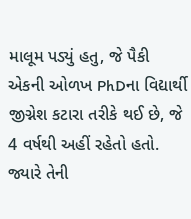માલૂમ પડ્યું હતુ, જે પૈકી એકની ઓળખ PhDના વિદ્યાર્થી જીગ્નેશ કટારા તરીકે થઈ છે, જે 4 વર્ષથી અહીં રહેતો હતો. જ્યારે તેની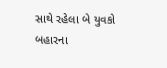સાથે રહેલા બે યુવકો બહારના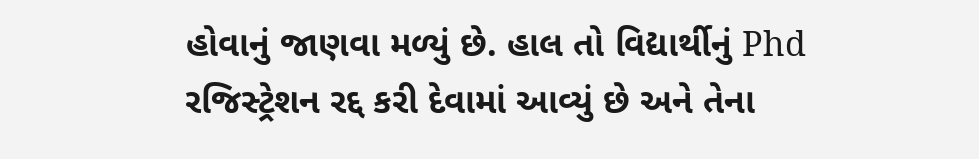હોવાનું જાણવા મળ્યું છે. હાલ તો વિદ્યાર્થીનું Phd રજિસ્ટ્રેશન રદ્દ કરી દેવામાં આવ્યું છે અને તેના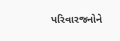પરિવારજનોને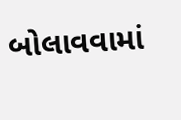બોલાવવામાં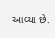આવ્યા છે.